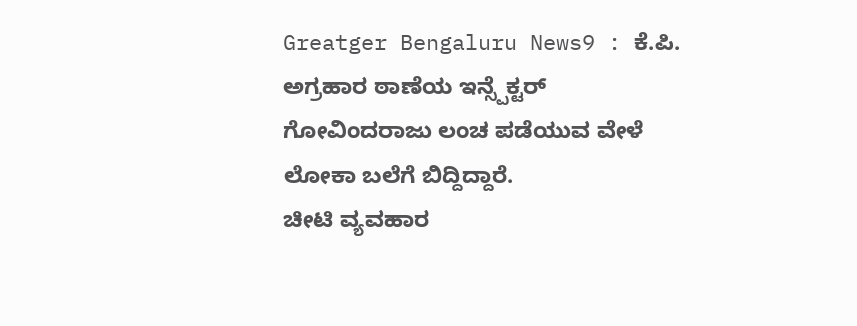Greatger Bengaluru News9 : ಕೆ.ಪಿ. ಅಗ್ರಹಾರ ಠಾಣೆಯ ಇನ್ಸ್ಪೆಕ್ಟರ್ ಗೋವಿಂದರಾಜು ಲಂಚ ಪಡೆಯುವ ವೇಳೆ ಲೋಕಾ ಬಲೆಗೆ ಬಿದ್ದಿದ್ದಾರೆ.
ಚೀಟಿ ವ್ಯವಹಾರ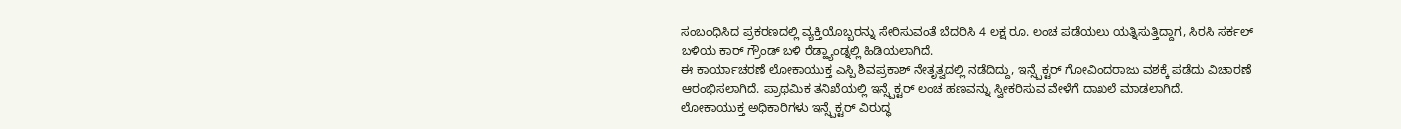ಸಂಬಂಧಿಸಿದ ಪ್ರಕರಣದಲ್ಲಿ ವ್ಯಕ್ತಿಯೊಬ್ಬರನ್ನು ಸೇರಿಸುವಂತೆ ಬೆದರಿಸಿ 4 ಲಕ್ಷ ರೂ. ಲಂಚ ಪಡೆಯಲು ಯತ್ನಿಸುತ್ತಿದ್ದಾಗ, ಸಿರಸಿ ಸರ್ಕಲ್ ಬಳಿಯ ಕಾರ್ ಗ್ರೌಂಡ್ ಬಳಿ ರೆಡ್ಹ್ಯಾಂಡ್ನಲ್ಲಿ ಹಿಡಿಯಲಾಗಿದೆ.
ಈ ಕಾರ್ಯಾಚರಣೆ ಲೋಕಾಯುಕ್ತ ಎಸ್ಪಿ ಶಿವಪ್ರಕಾಶ್ ನೇತೃತ್ವದಲ್ಲಿ ನಡೆದಿದ್ದು, ಇನ್ಸ್ಪೆಕ್ಟರ್ ಗೋವಿಂದರಾಜು ವಶಕ್ಕೆ ಪಡೆದು ವಿಚಾರಣೆ ಆರಂಭಿಸಲಾಗಿದೆ. ಪ್ರಾಥಮಿಕ ತನಿಖೆಯಲ್ಲಿ ಇನ್ಸ್ಪೆಕ್ಟರ್ ಲಂಚ ಹಣವನ್ನು ಸ್ವೀಕರಿಸುವ ವೇಳೆಗೆ ದಾಖಲೆ ಮಾಡಲಾಗಿದೆ.
ಲೋಕಾಯುಕ್ತ ಅಧಿಕಾರಿಗಳು ಇನ್ಸ್ಪೆಕ್ಟರ್ ವಿರುದ್ಧ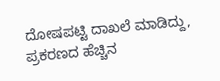ದೋಷಪಟ್ಟಿ ದಾಖಲೆ ಮಾಡಿದ್ದು, ಪ್ರಕರಣದ ಹೆಚ್ಚಿನ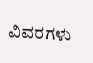ವಿವರಗಳು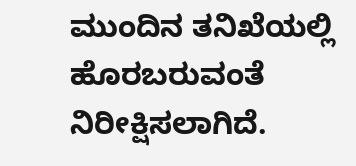ಮುಂದಿನ ತನಿಖೆಯಲ್ಲಿ ಹೊರಬರುವಂತೆ ನಿರೀಕ್ಷಿಸಲಾಗಿದೆ.